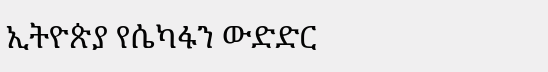ኢትዮጵያ የሴካፋን ውድድር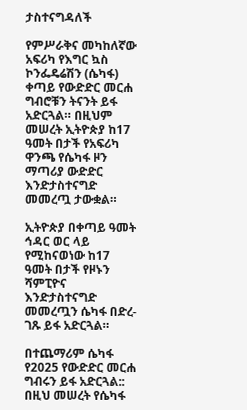ታስተናግዳለች

የምሥራቅና መካከለኛው አፍሪካ የእግር ኳስ ኮንፌዴሬሽን (ሴካፋ) ቀጣይ የውድድር መርሐ ግብሮቹን ትናንት ይፋ አድርጓል። በዚህም መሠረት ኢትዮጵያ ከ17 ዓመት በታች የአፍሪካ ዋንጫ የሴካፋ ዞን ማጣሪያ ውድድር እንድታስተናግድ መመረጧ ታውቋል።

ኢትዮጵያ በቀጣይ ዓመት ኅዳር ወር ላይ የሚከናወነው ከ17 ዓመት በታች የዞኑን ሻምፒዮና እንድታስተናግድ መመረጧን ሴካፋ በድረ-ገጹ ይፋ አድርጓል።

በተጨማሪም ሴካፋ የ2025 የውድድር መርሐ ግብሩን ይፋ አድርጓል:: በዚህ መሠረት የሴካፋ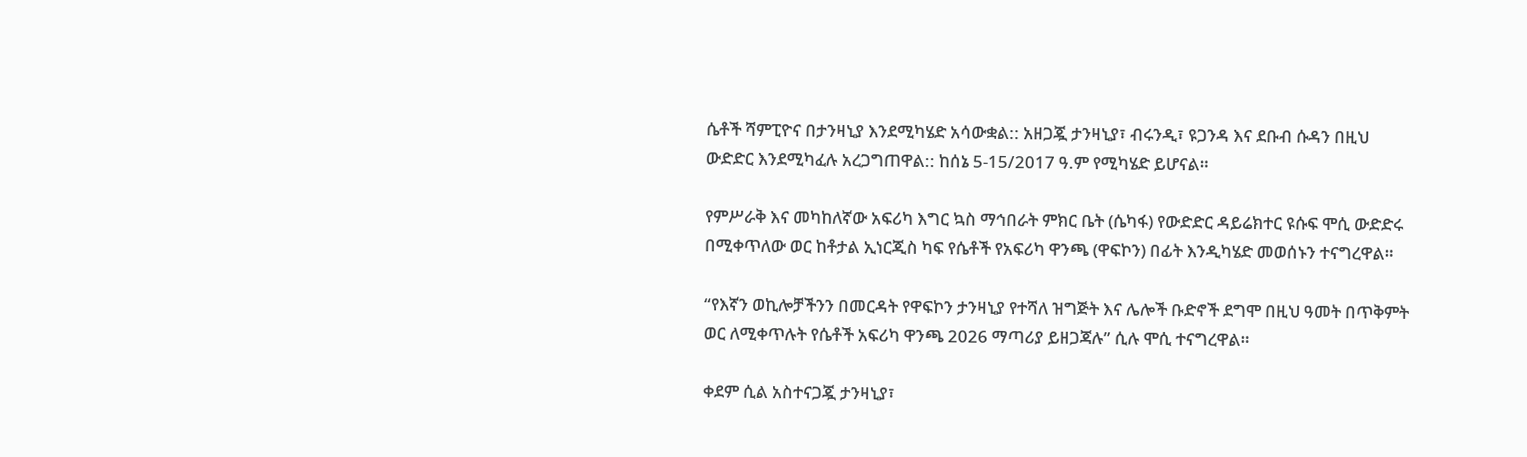ሴቶች ሻምፒዮና በታንዛኒያ እንደሚካሄድ አሳውቋል:: አዘጋጇ ታንዛኒያ፣ ብሩንዲ፣ ዩጋንዳ እና ደቡብ ሱዳን በዚህ ውድድር እንደሚካፈሉ አረጋግጠዋል:: ከሰኔ 5-15/2017 ዓ.ም የሚካሄድ ይሆናል።

የምሥራቅ እና መካከለኛው አፍሪካ እግር ኳስ ማኅበራት ምክር ቤት (ሴካፋ) የውድድር ዳይሬክተር ዩሱፍ ሞሲ ውድድሩ በሚቀጥለው ወር ከቶታል ኢነርጂስ ካፍ የሴቶች የአፍሪካ ዋንጫ (ዋፍኮን) በፊት እንዲካሄድ መወሰኑን ተናግረዋል።

“የእኛን ወኪሎቻችንን በመርዳት የዋፍኮን ታንዛኒያ የተሻለ ዝግጅት እና ሌሎች ቡድኖች ደግሞ በዚህ ዓመት በጥቅምት ወር ለሚቀጥሉት የሴቶች አፍሪካ ዋንጫ 2026 ማጣሪያ ይዘጋጃሉ” ሲሉ ሞሲ ተናግረዋል።

ቀደም ሲል አስተናጋጇ ታንዛኒያ፣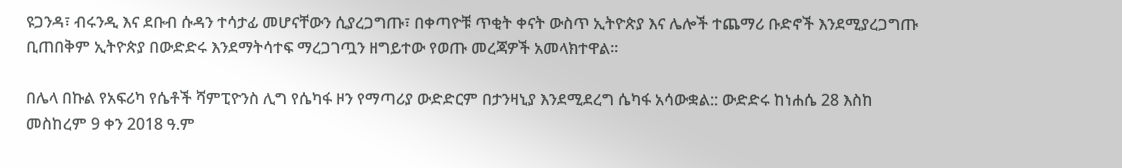ዩጋንዳ፣ ብሩንዲ እና ደቡብ ሱዳን ተሳታፊ መሆናቸውን ሲያረጋግጡ፣ በቀጣዮቹ ጥቂት ቀናት ውስጥ ኢትዮጵያ እና ሌሎች ተጨማሪ ቡድኖች እንደሚያረጋግጡ ቢጠበቅም ኢትዮጵያ በውድድሩ እንደማትሳተፍ ማረጋገጧን ዘግይተው የወጡ መረጃዎች አመላክተዋል።

በሌላ በኩል የአፍሪካ የሴቶች ሻምፒዮንስ ሊግ የሴካፋ ዞን የማጣሪያ ውድድርም በታንዛኒያ እንደሚደረግ ሴካፋ አሳውቋል:: ውድድሩ ከነሐሴ 28 እስከ መስከረም 9 ቀን 2018 ዓ.ም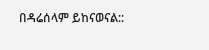በዳሬሰላም ይከናወናል::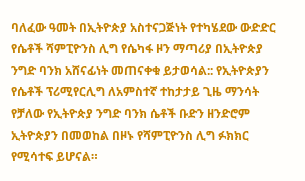ባለፈው ዓመት በኢትዮጵያ አስተናጋጅነት የተካሄደው ውድድር የሴቶች ሻምፒዮንስ ሊግ የሴካፋ ዞን ማጣሪያ በኢትዮጵያ ንግድ ባንክ አሸናፊነት መጠናቀቁ ይታወሳል:: የኢትዮጵያን የሴቶች ፕሪሚየርሊግ ለአምስተኛ ተከታታይ ጊዜ ማንሳት የቻለው የኢትዮጵያ ንግድ ባንክ ሴቶች ቡድን ዘንድሮም ኢትዮጵያን በመወከል በዞኑ የሻምፒዮንስ ሊግ ፉክክር የሚሳተፍ ይሆናል።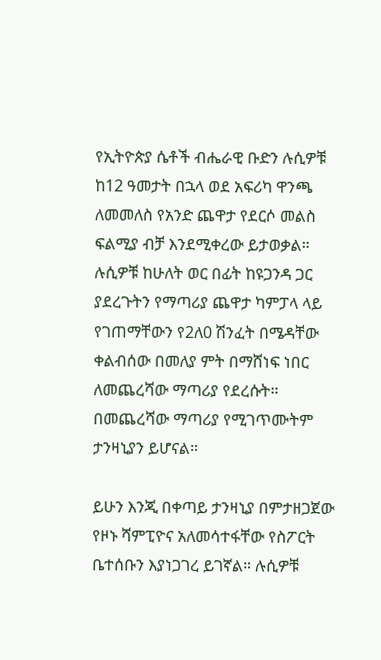የኢትዮጵያ ሴቶች ብሔራዊ ቡድን ሉሲዎቹ ከ12 ዓመታት በኋላ ወደ አፍሪካ ዋንጫ ለመመለስ የአንድ ጨዋታ የደርሶ መልስ ፍልሚያ ብቻ እንደሚቀረው ይታወቃል። ሉሲዎቹ ከሁለት ወር በፊት ከዩጋንዳ ጋር ያደረጉትን የማጣሪያ ጨዋታ ካምፓላ ላይ የገጠማቸውን የ2ለ0 ሽንፈት በሜዳቸው ቀልብሰው በመለያ ምት በማሸነፍ ነበር ለመጨረሻው ማጣሪያ የደረሱት። በመጨረሻው ማጣሪያ የሚገጥሙትም ታንዛኒያን ይሆናል።

ይሁን እንጂ በቀጣይ ታንዛኒያ በምታዘጋጀው የዞኑ ሻምፒዮና አለመሳተፋቸው የስፖርት ቤተሰቡን እያነጋገረ ይገኛል። ሉሲዎቹ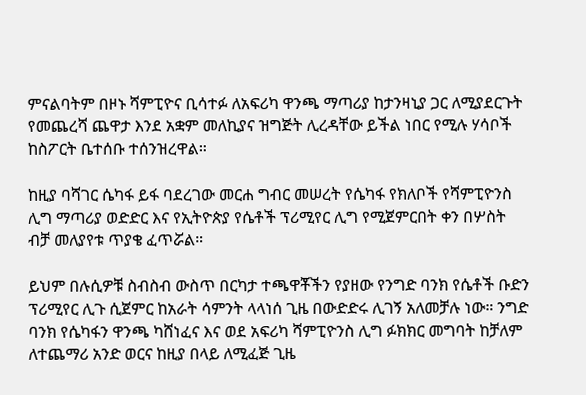ምናልባትም በዞኑ ሻምፒዮና ቢሳተፉ ለአፍሪካ ዋንጫ ማጣሪያ ከታንዛኒያ ጋር ለሚያደርጉት የመጨረሻ ጨዋታ እንደ አቋም መለኪያና ዝግጅት ሊረዳቸው ይችል ነበር የሚሉ ሃሳቦች ከስፖርት ቤተሰቡ ተሰንዝረዋል።

ከዚያ ባሻገር ሴካፋ ይፋ ባደረገው መርሐ ግብር መሠረት የሴካፋ የክለቦች የሻምፒዮንስ ሊግ ማጣሪያ ወድድር እና የኢትዮጵያ የሴቶች ፕሪሚየር ሊግ የሚጀምርበት ቀን በሦስት ብቻ መለያየቱ ጥያቄ ፈጥሯል።

ይህም በሉሲዎቹ ስብስብ ውስጥ በርካታ ተጫዋቾችን የያዘው የንግድ ባንክ የሴቶች ቡድን ፕሪሚየር ሊጉ ሲጀምር ከአራት ሳምንት ላላነሰ ጊዜ በውድድሩ ሊገኝ አለመቻሉ ነው። ንግድ ባንክ የሴካፋን ዋንጫ ካሸነፈና እና ወደ አፍሪካ ሻምፒዮንስ ሊግ ፉክክር መግባት ከቻለም ለተጨማሪ አንድ ወርና ከዚያ በላይ ለሚፈጅ ጊዜ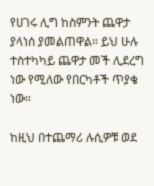የሀገሩ ሊግ ከስምንት ጨዋታ ያላነሰ ያመልጠዋል። ይህ ሁሉ ተስተካካይ ጨዋታ መች ሊደረግ ነው የሚለው የበርካቶች ጥያቄ ነው።

ከዚህ በተጨማሪ ሉሲዎቹ ወደ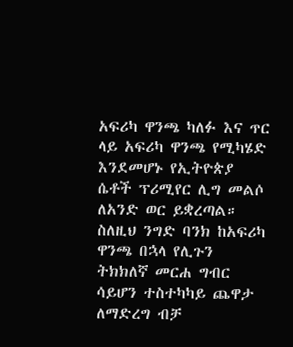አፍሪካ ዋንጫ ካለፉ እና ጥር ላይ አፍሪካ ዋንጫ የሚካሄድ እንደመሆኑ የኢትዮጵያ ሴቶች ፕሪሚየር ሊግ መልሶ ለአንድ ወር ይቋረጣል። ስለዚህ ንግድ ባንክ ከአፍሪካ ዋንጫ በኋላ የሊጉን ትክክለኛ መርሐ ግብር ሳይሆን ተስተካካይ ጨዋታ ለማድረግ ብቻ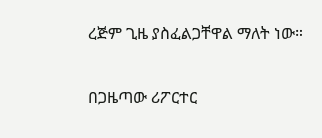ረጅም ጊዜ ያስፈልጋቸዋል ማለት ነው።

በጋዜጣው ሪፖርተር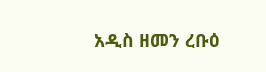አዲስ ዘመን ረቡዕ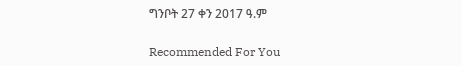ግንቦት 27 ቀን 2017 ዓ.ም

Recommended For You